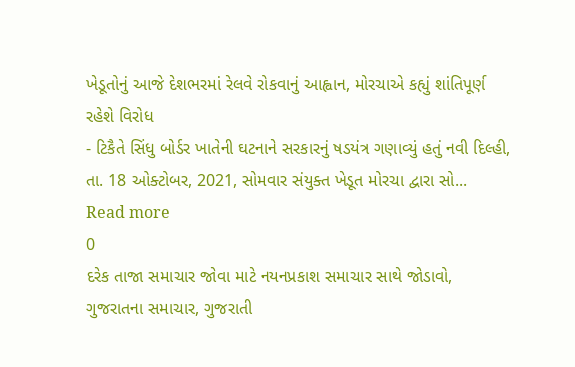ખેડૂતોનું આજે દેશભરમાં રેલવે રોકવાનું આહ્વાન, મોરચાએ કહ્યું શાંતિપૂર્ણ રહેશે વિરોધ
- ટિકૈતે સિંધુ બોર્ડર ખાતેની ઘટનાને સરકારનું ષડયંત્ર ગણાવ્યું હતું નવી દિલ્હી, તા. 18 ઓક્ટોબર, 2021, સોમવાર સંયુક્ત ખેડૂત મોરચા દ્વારા સો...
Read more
0
દરેક તાજા સમાચાર જોવા માટે નયનપ્રકાશ સમાચાર સાથે જોડાવો,
ગુજરાતના સમાચાર, ગુજરાતી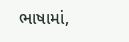ભાષામાં,